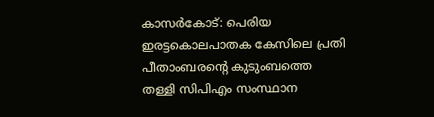കാസർകോട്: പെരിയ ഇരട്ടകൊലപാതക കേസിലെ പ്രതി പീതാംബരന്റെ കുടുംബത്തെ തള്ളി സിപിഎം സംസ്ഥാന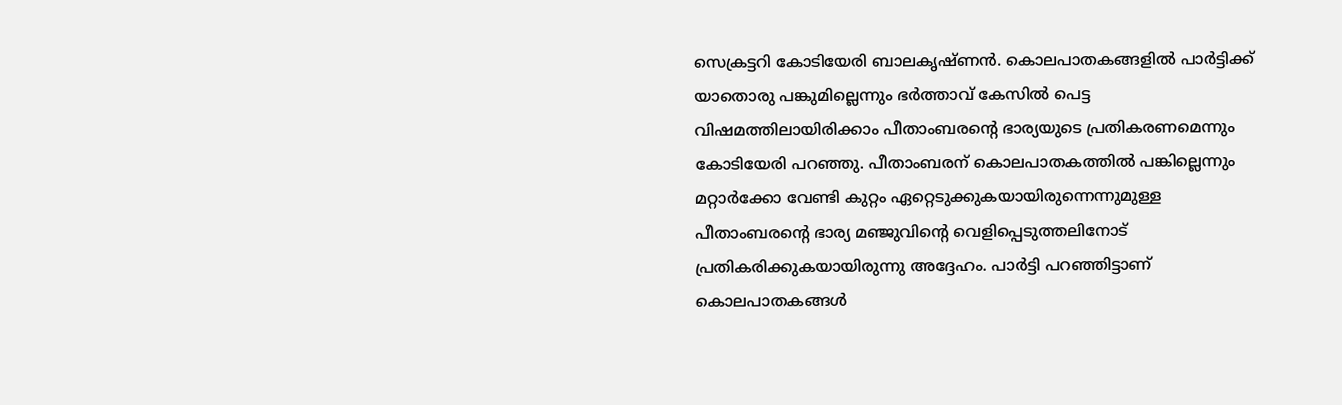സെക്രട്ടറി കോടിയേരി ബാലകൃഷ്ണൻ. കൊലപാതകങ്ങളിൽ പാർട്ടിക്ക് യാതൊരു പങ്കുമില്ലെന്നും ഭർത്താവ് കേസിൽ പെട്ട വിഷമത്തിലായിരിക്കാം പീതാംബരന്റെ ഭാര്യയുടെ പ്രതികരണമെന്നും കോടിയേരി പറഞ്ഞു. പീതാംബരന് കൊലപാതകത്തിൽ പങ്കില്ലെന്നും മറ്റാർക്കോ വേണ്ടി കുറ്റം ഏറ്റെടുക്കുകയായിരുന്നെന്നുമുള്ള പീതാംബരന്റെ ഭാര്യ മഞ്ജുവിന്റെ വെളിപ്പെടുത്തലിനോട് പ്രതികരിക്കുകയായിരുന്നു അദ്ദേഹം. പാർട്ടി പറഞ്ഞിട്ടാണ് കൊലപാതകങ്ങൾ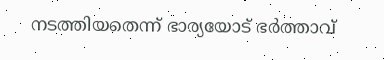നടത്തിയതെന്ന് ഭാര്യയോട് ഭർത്താവ്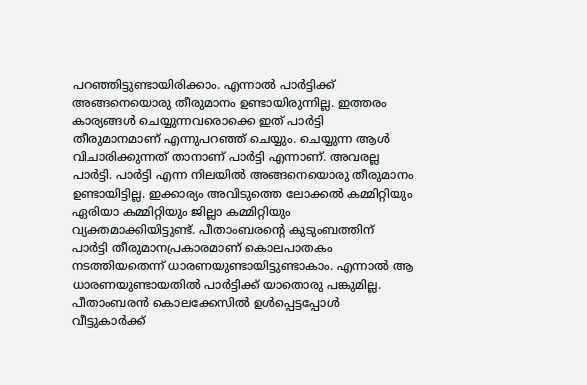പറഞ്ഞിട്ടുണ്ടായിരിക്കാം. എന്നാൽ പാർട്ടിക്ക് അങ്ങനെയൊരു തീരുമാനം ഉണ്ടായിരുന്നില്ല. ഇത്തരം കാര്യങ്ങൾ ചെയ്യുന്നവരൊക്കെ ഇത് പാർട്ടി തീരുമാനമാണ് എന്നുപറഞ്ഞ് ചെയ്യും. ചെയ്യുന്ന ആൾ വിചാരിക്കുന്നത് താനാണ് പാർട്ടി എന്നാണ്. അവരല്ല പാർട്ടി. പാർട്ടി എന്ന നിലയിൽ അങ്ങനെയൊരു തീരുമാനം ഉണ്ടായിട്ടില്ല. ഇക്കാര്യം അവിടുത്തെ ലോക്കൽ കമ്മിറ്റിയും ഏരിയാ കമ്മിറ്റിയും ജില്ലാ കമ്മിറ്റിയും വ്യക്തമാക്കിയിട്ടുണ്ട്. പീതാംബരന്റെ കുടുംബത്തിന് പാർട്ടി തീരുമാനപ്രകാരമാണ് കൊലപാതകം നടത്തിയതെന്ന് ധാരണയുണ്ടായിട്ടുണ്ടാകാം. എന്നാൽ ആ ധാരണയുണ്ടായതിൽ പാർട്ടിക്ക് യാതൊരു പങ്കുമില്ല. പീതാംബരൻ കൊലക്കേസിൽ ഉൾപ്പെട്ടപ്പോൾ വീട്ടുകാർക്ക്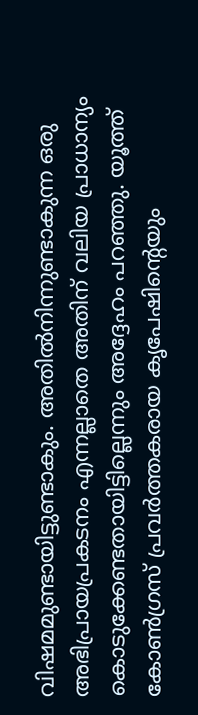വിഷമമുണ്ടായിട്ടുണ്ടാകും. അതിൽനിന്നുണ്ടാകുന്ന ഒരു അഭിപ്രായപ്രകടനം എന്നല്ലാതെ അതിന് വലിയ പ്രാധാന്യം കൊടുക്കേണ്ടതായിട്ടില്ലെന്നും അദ്ദേഹം പറഞ്ഞു. യൂത്ത് കോൺഗ്രസ് പ്രവർത്തകരായ കൃപേഷിന്റെയും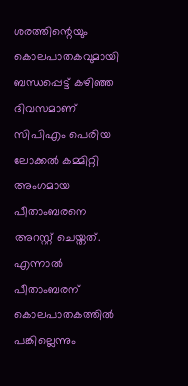ശരത്തിന്റെയും കൊലപാതകവുമായി ബന്ധപ്പെട്ട് കഴിഞ്ഞ ദിവസമാണ് സിപിഎം പെരിയ ലോക്കൽ കമ്മിറ്റി അംഗമായ പീതാംബരനെ അറസ്റ്റ് ചെയ്തത്. എന്നാൽ പീതാംബരന് കൊലപാതകത്തിൽ പങ്കില്ലെന്നും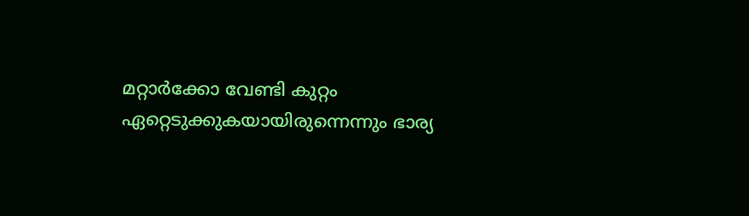മറ്റാർക്കോ വേണ്ടി കുറ്റം ഏറ്റെടുക്കുകയായിരുന്നെന്നും ഭാര്യ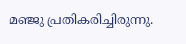മഞ്ജു പ്രതികരിച്ചിരുന്നു.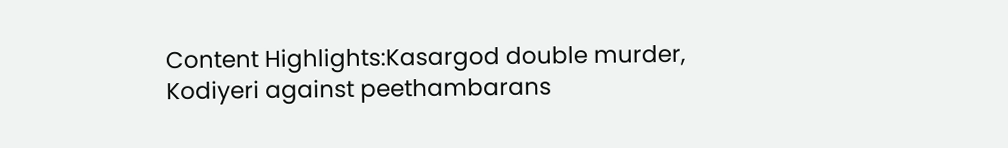Content Highlights:Kasargod double murder, Kodiyeri against peethambarans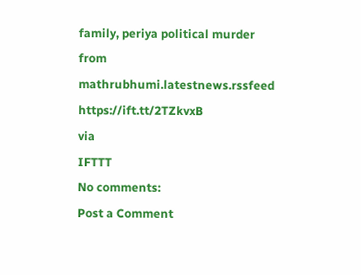family, periya political murder
from mathrubhumi.latestnews.rssfeed https://ift.tt/2TZkvxB
via
IFTTT
No comments:
Post a Comment